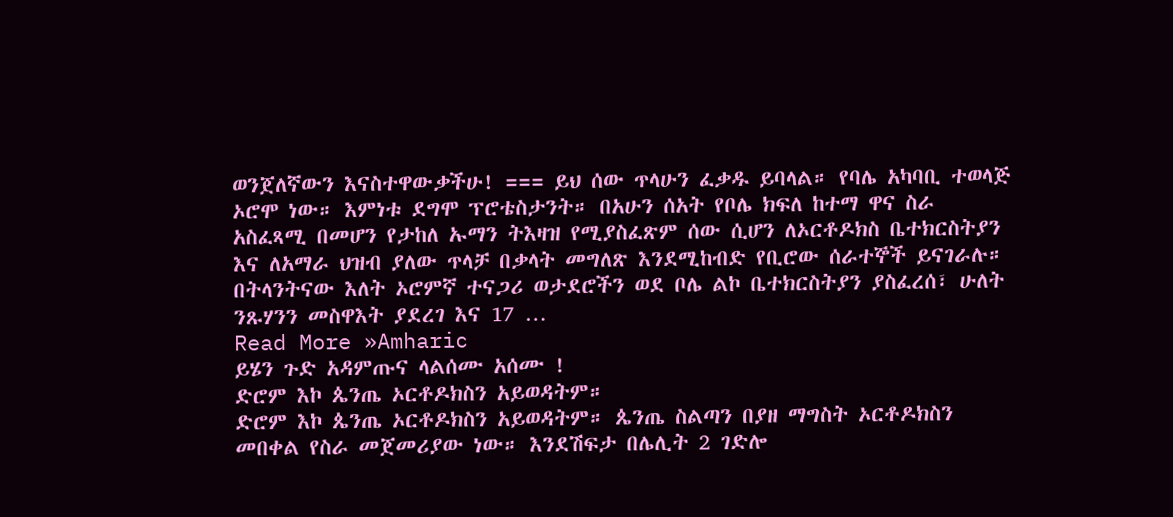ወንጀለኛውን እናስተዋውቃችሁ! === ይህ ሰው ጥላሁን ፈቃዱ ይባላል። የባሌ አካባቢ ተወላጅ ኦሮሞ ነው። እምነቱ ደግሞ ፕሮቴስታንት። በአሁን ሰአት የቦሌ ክፍለ ከተማ ዋና ስራ አስፈጻሚ በመሆን የታከለ ኡማን ትእዛዝ የሚያስፈጽም ሰው ሲሆን ለኦርቶዶክስ ቤተክርስትያን እና ለአማራ ህዝብ ያለው ጥላቻ በቃላት መግለጽ እንደሚከብድ የቢሮው ሰራተኞች ይናገራሉ። በትላንትናው እለት ኦሮምኛ ተናጋሪ ወታደሮችን ወደ ቦሌ ልኮ ቤተክርስትያን ያስፈረሰ፣ ሁለት ንጹሃንን መስዋእት ያደረገ እና 17 …
Read More »Amharic
ይሄን ጉድ አዳምጡና ላልሰሙ አሰሙ !
ድሮም እኮ ጴንጤ ኦርቶዶክስን አይወዳትም።
ድሮም እኮ ጴንጤ ኦርቶዶክስን አይወዳትም። ጴንጤ ስልጣን በያዘ ማግስት ኦርቶዶክስን መበቀል የስራ መጀመሪያው ነው። እንደሽፍታ በሌሊት 2 ገድሎ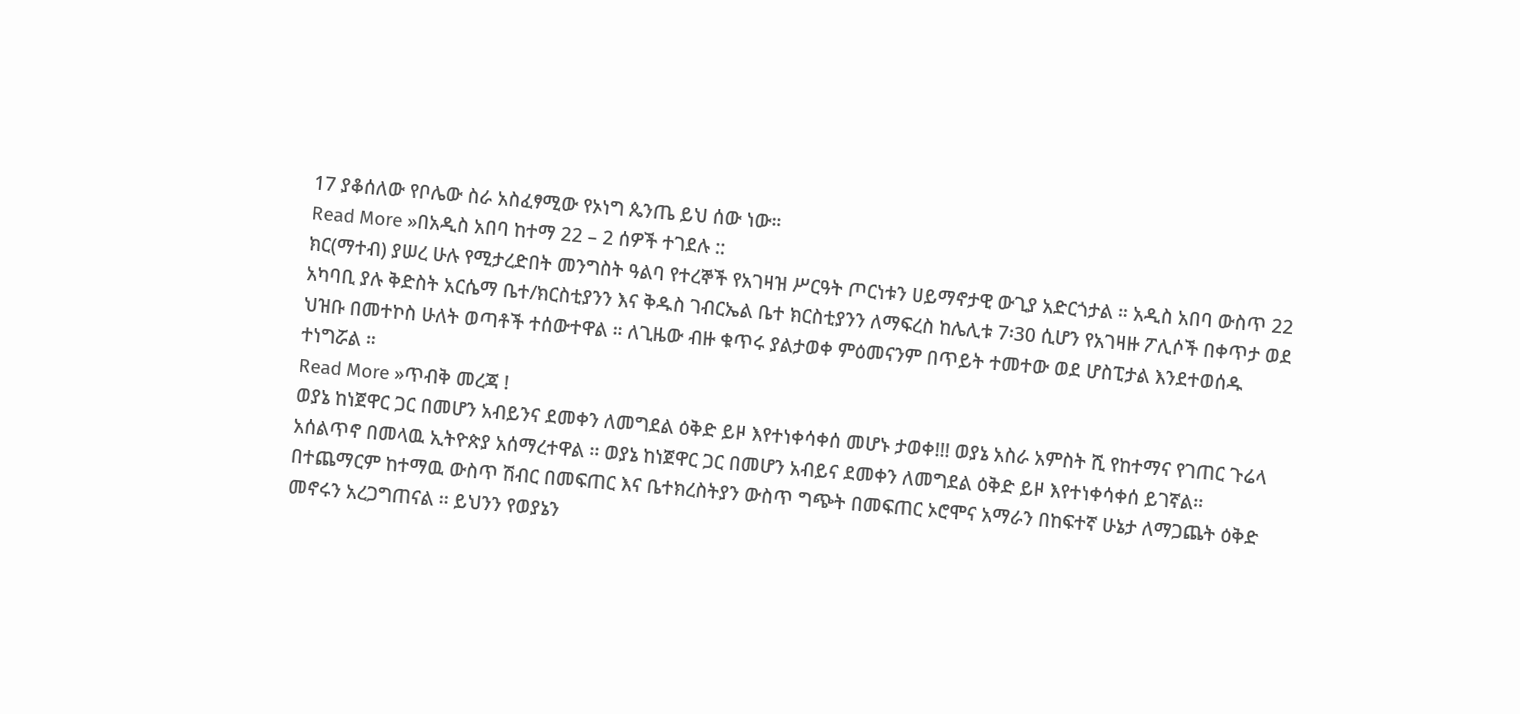17 ያቆሰለው የቦሌው ስራ አስፈፃሚው የኦነግ ጴንጤ ይህ ሰው ነው።
Read More »በአዲስ አበባ ከተማ 22 – 2 ሰዎች ተገደሉ ::
ክር(ማተብ) ያሠረ ሁሉ የሚታረድበት መንግስት ዓልባ የተረኞች የአገዛዝ ሥርዓት ጦርነቱን ሀይማኖታዊ ውጊያ አድርጎታል ። አዲስ አበባ ውስጥ 22 አካባቢ ያሉ ቅድስት አርሴማ ቤተ/ክርስቲያንን እና ቅዱስ ገብርኤል ቤተ ክርስቲያንን ለማፍረስ ከሌሊቱ 7፡30 ሲሆን የአገዛዙ ፖሊሶች በቀጥታ ወደ ህዝቡ በመተኮስ ሁለት ወጣቶች ተሰውተዋል ። ለጊዜው ብዙ ቁጥሩ ያልታወቀ ምዕመናንም በጥይት ተመተው ወደ ሆስፒታል እንደተወሰዱ ተነግሯል ።
Read More »ጥብቅ መረጃ !
ወያኔ ከነጀዋር ጋር በመሆን አብይንና ደመቀን ለመግደል ዕቅድ ይዞ እየተነቀሳቀሰ መሆኑ ታወቀ!!! ወያኔ አስራ አምስት ሺ የከተማና የገጠር ጉሬላ አሰልጥኖ በመላዉ ኢትዮጵያ አሰማረተዋል ፡፡ ወያኔ ከነጀዋር ጋር በመሆን አብይና ደመቀን ለመግደል ዕቅድ ይዞ እየተነቀሳቀሰ ይገኛል፡፡ በተጨማርም ከተማዉ ውስጥ ሽብር በመፍጠር እና ቤተክረስትያን ውስጥ ግጭት በመፍጠር ኦሮሞና አማራን በከፍተኛ ሁኔታ ለማጋጨት ዕቅድ መኖሩን አረጋግጠናል ፡፡ ይህንን የወያኔን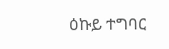ዕኩይ ተግባር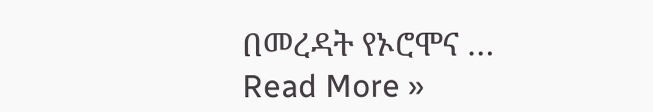በመረዳት የኦሮሞና …
Read More »